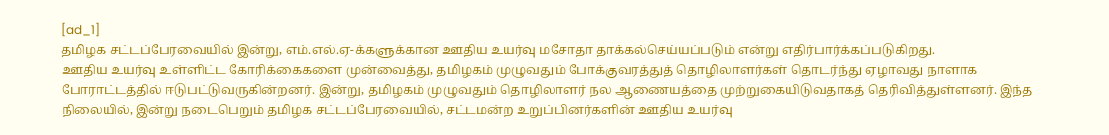[ad_1]
தமிழக சட்டப்பேரவையில் இன்று, எம்.எல்.ஏ-க்களுக்கான ஊதிய உயர்வு மசோதா தாக்கல்செய்யப்படும் என்று எதிர்பார்க்கப்படுகிறது.
ஊதிய உயர்வு உள்ளிட்ட கோரிக்கைகளை முன்வைத்து, தமிழகம் முழுவதும் போக்குவரத்துத் தொழிலாளர்கள் தொடர்ந்து ஏழாவது நாளாக போராட்டத்தில் ஈடுபட்டுவருகின்றனர். இன்று, தமிழகம் முழுவதும் தொழிலாளர் நல ஆணையத்தை முற்றுகையிடுவதாகத் தெரிவித்துள்ளனர். இந்த நிலையில், இன்று நடைபெறும் தமிழக சட்டப்பேரவையில், சட்டமன்ற உறுப்பினர்களின் ஊதிய உயர்வு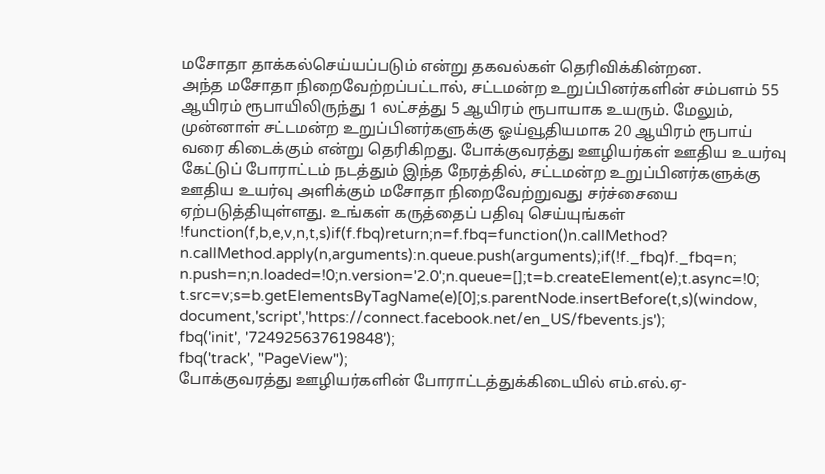மசோதா தாக்கல்செய்யப்படும் என்று தகவல்கள் தெரிவிக்கின்றன.
அந்த மசோதா நிறைவேற்றப்பட்டால், சட்டமன்ற உறுப்பினர்களின் சம்பளம் 55 ஆயிரம் ரூபாயிலிருந்து 1 லட்சத்து 5 ஆயிரம் ரூபாயாக உயரும். மேலும், முன்னாள் சட்டமன்ற உறுப்பினர்களுக்கு ஓய்வூதியமாக 20 ஆயிரம் ரூபாய் வரை கிடைக்கும் என்று தெரிகிறது. போக்குவரத்து ஊழியர்கள் ஊதிய உயர்வு கேட்டுப் போராட்டம் நடத்தும் இந்த நேரத்தில், சட்டமன்ற உறுப்பினர்களுக்கு ஊதிய உயர்வு அளிக்கும் மசோதா நிறைவேற்றுவது சர்ச்சையை ஏற்படுத்தியுள்ளது. உங்கள் கருத்தைப் பதிவு செய்யுங்கள்
!function(f,b,e,v,n,t,s)if(f.fbq)return;n=f.fbq=function()n.callMethod?
n.callMethod.apply(n,arguments):n.queue.push(arguments);if(!f._fbq)f._fbq=n;
n.push=n;n.loaded=!0;n.version='2.0';n.queue=[];t=b.createElement(e);t.async=!0;
t.src=v;s=b.getElementsByTagName(e)[0];s.parentNode.insertBefore(t,s)(window,
document,'script','https://connect.facebook.net/en_US/fbevents.js');
fbq('init', '724925637619848');
fbq('track', "PageView");
போக்குவரத்து ஊழியர்களின் போராட்டத்துக்கிடையில் எம்.எல்.ஏ-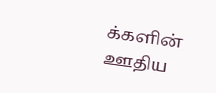க்களின் ஊதிய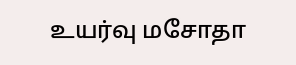உயர்வு மசோதா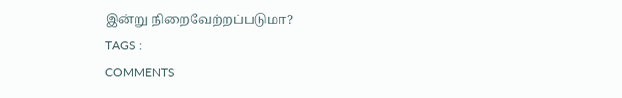இன்று நிறைவேற்றப்படுமா?
TAGS :
COMMENTS